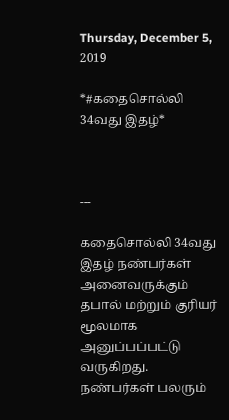Thursday, December 5, 2019

*#கதைசொல்லி 34வது இதழ்*



---

கதைசொல்லி 34வது இதழ் நண்பர்கள் அனைவருக்கும் தபால் மற்றும் குரியர் மூலமாக அனுப்பப்பட்டு வருகிறது. நண்பர்கள் பலரும்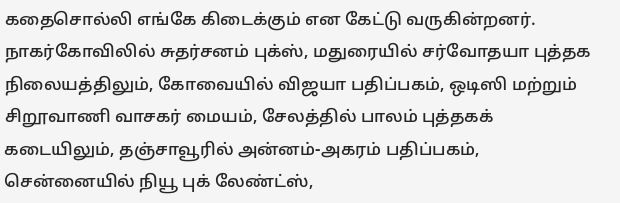கதைசொல்லி எங்கே கிடைக்கும் என கேட்டு வருகின்றனர். நாகர்கோவிலில் சுதர்சனம் புக்ஸ், மதுரையில் சர்வோதயா புத்தக நிலையத்திலும், கோவையில் விஜயா பதிப்பகம், ஒடிஸி மற்றும் சிறூவாணி வாசகர் மையம், சேலத்தில் பாலம் புத்தகக் கடையிலும், தஞ்சாவூரில் அன்னம்-அகரம் பதிப்பகம், சென்னையில் நியூ புக் லேண்ட்ஸ்,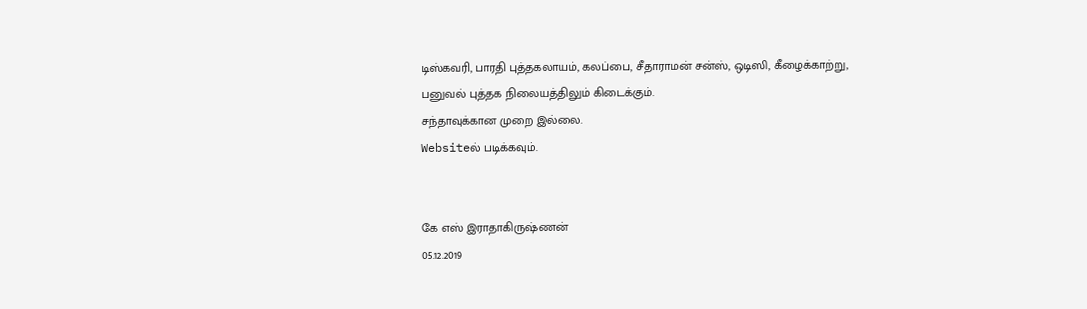டிஸ்கவரி, பாரதி புத்தகலாயம், கலப்பை, சீதாராமன் சன்ஸ், ஒடிஸி, கீழைக்காற்று, பனுவல் புத்தக நிலையத்திலும் கிடைக்கும்.
சந்தாவுக்கான முறை இல்லை.
Websiteல் படிக்கவும்.


கே எஸ் இராதாகிருஷ்ணன்
05.12.2019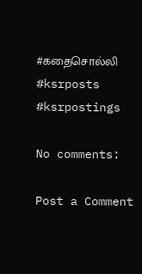#கதைசொல்லி
#ksrposts
#ksrpostings

No comments:

Post a Comment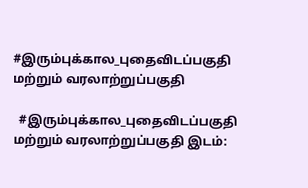#இரும்புக்கால_புதைவிடப்பகுதி மற்றும் வரலாற்றுப்பகுதி

  #இரும்புக்கால_புதைவிடப்பகுதி மற்றும் வரலாற்றுப்பகுதி இடம்: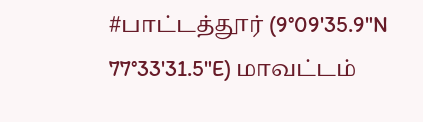#பாட்டத்தூர் (9°09'35.9"N 77°33'31.5"E) மாவட்டம்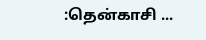:தென்காசி ...